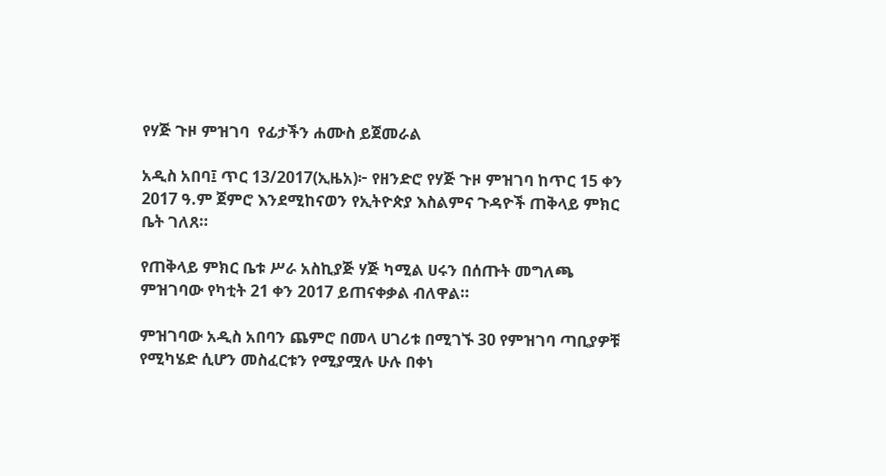የሃጅ ጉዞ ምዝገባ  የፊታችን ሐሙስ ይጀመራል

አዲስ አበባ፤ ጥር 13/2017(ኢዜአ)፦ የዘንድሮ የሃጅ ጉዞ ምዝገባ ከጥር 15 ቀን 2017 ዓ.ም ጀምሮ እንደሚከናወን የኢትዮጵያ እስልምና ጉዳዮች ጠቅላይ ምክር ቤት ገለጸ።

የጠቅላይ ምክር ቤቱ ሥራ አስኪያጅ ሃጅ ካሚል ሀሩን በሰጡት መግለጫ ምዝገባው የካቲት 21 ቀን 2017 ይጠናቀቃል ብለዋል።

ምዝገባው አዲስ አበባን ጨምሮ በመላ ሀገሪቱ በሚገኙ 30 የምዝገባ ጣቢያዎቹ የሚካሄድ ሲሆን መስፈርቱን የሚያሟሉ ሁሉ በቀነ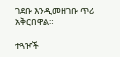ገደቡ እንዲመዘገቡ ጥሪ አቅርበዋል።

ተጓዦች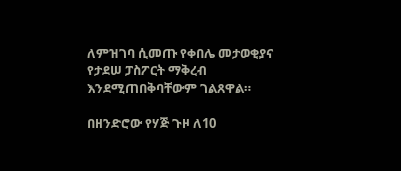ለምዝገባ ሲመጡ የቀበሌ መታወቂያና የታደሠ ፓስፖርት ማቅረብ እንደሚጠበቅባቸውም ገልጸዋል።

በዘንድሮው የሃጅ ጉዞ ለ10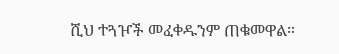ሺህ ተጓዦች መፈቀዱንም ጠቁመዋል።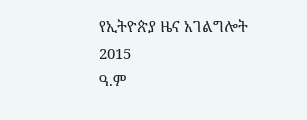የኢትዮጵያ ዜና አገልግሎት
2015
ዓ.ም